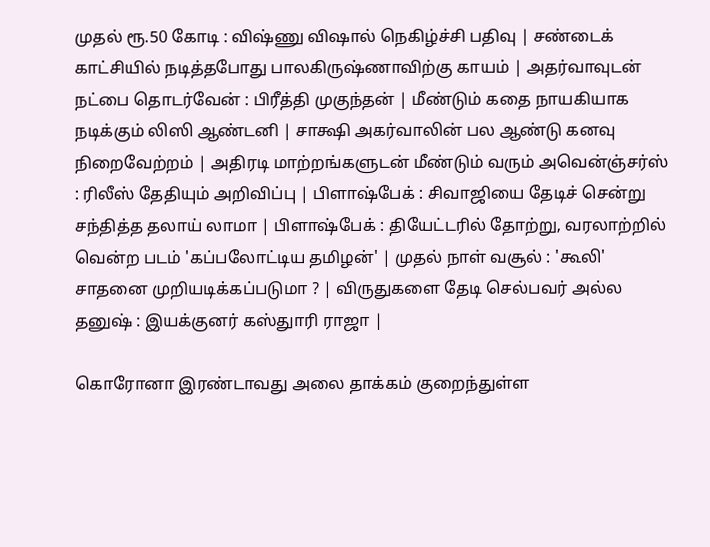முதல் ரூ.50 கோடி : விஷ்ணு விஷால் நெகிழ்ச்சி பதிவு | சண்டைக் காட்சியில் நடித்தபோது பாலகிருஷ்ணாவிற்கு காயம் | அதர்வாவுடன் நட்பை தொடர்வேன் : பிரீத்தி முகுந்தன் | மீண்டும் கதை நாயகியாக நடிக்கும் லிஸி ஆண்டனி | சாக்ஷி அகர்வாலின் பல ஆண்டு கனவு நிறைவேற்றம் | அதிரடி மாற்றங்களுடன் மீண்டும் வரும் அவென்ஞ்சர்ஸ் : ரிலீஸ் தேதியும் அறிவிப்பு | பிளாஷ்பேக் : சிவாஜியை தேடிச் சென்று சந்தித்த தலாய் லாமா | பிளாஷ்பேக் : தியேட்டரில் தோற்று, வரலாற்றில் வென்ற படம் 'கப்பலோட்டிய தமிழன்' | முதல் நாள் வசூல் : 'கூலி' சாதனை முறியடிக்கப்படுமா ? | விருதுகளை தேடி செல்பவர் அல்ல தனுஷ் : இயக்குனர் கஸ்துாரி ராஜா |

கொரோனா இரண்டாவது அலை தாக்கம் குறைந்துள்ள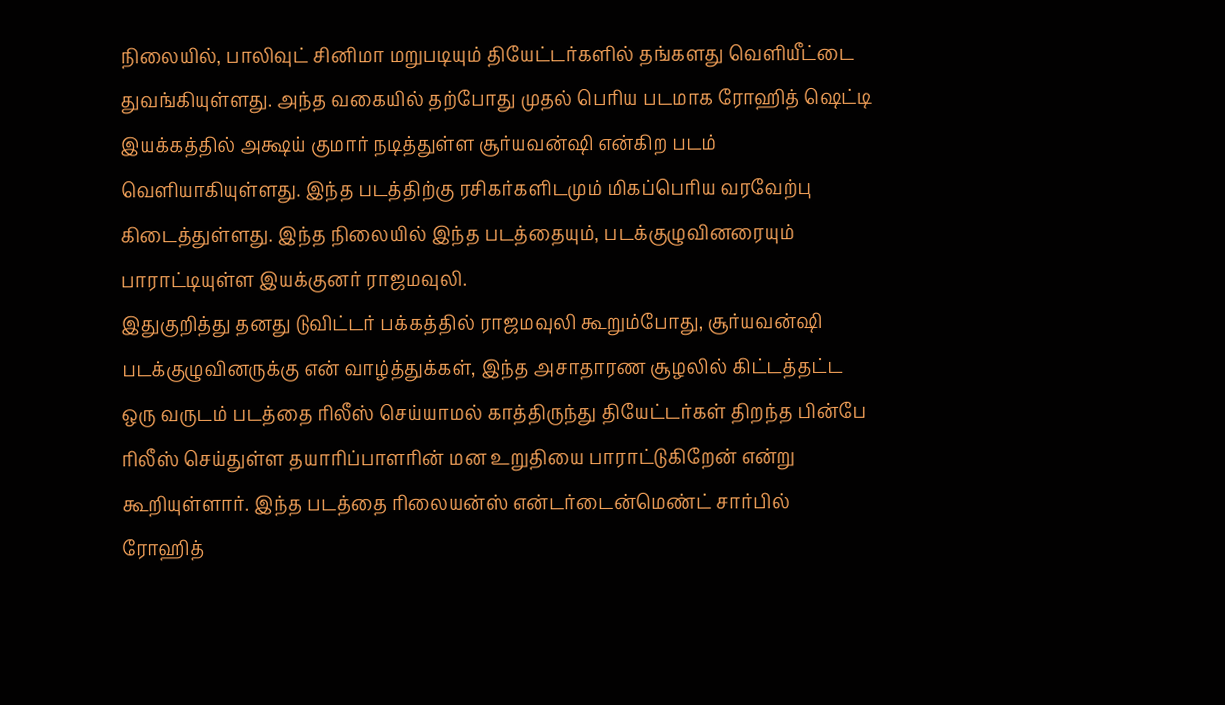நிலையில், பாலிவுட் சினிமா மறுபடியும் தியேட்டர்களில் தங்களது வெளியீட்டை துவங்கியுள்ளது. அந்த வகையில் தற்போது முதல் பெரிய படமாக ரோஹித் ஷெட்டி இயக்கத்தில் அக்ஷய் குமார் நடித்துள்ள சூர்யவன்ஷி என்கிற படம் வெளியாகியுள்ளது. இந்த படத்திற்கு ரசிகர்களிடமும் மிகப்பெரிய வரவேற்பு கிடைத்துள்ளது. இந்த நிலையில் இந்த படத்தையும், படக்குழுவினரையும் பாராட்டியுள்ள இயக்குனர் ராஜமவுலி.
இதுகுறித்து தனது டுவிட்டர் பக்கத்தில் ராஜமவுலி கூறும்போது, சூர்யவன்ஷி படக்குழுவினருக்கு என் வாழ்த்துக்கள், இந்த அசாதாரண சூழலில் கிட்டத்தட்ட ஒரு வருடம் படத்தை ரிலீஸ் செய்யாமல் காத்திருந்து தியேட்டர்கள் திறந்த பின்பே ரிலீஸ் செய்துள்ள தயாரிப்பாளரின் மன உறுதியை பாராட்டுகிறேன் என்று கூறியுள்ளார். இந்த படத்தை ரிலையன்ஸ் என்டர்டைன்மெண்ட் சார்பில் ரோஹித்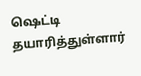ஷெட்டி தயாரித்துள்ளார்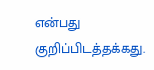என்பது குறிப்பிடத்தக்கது.